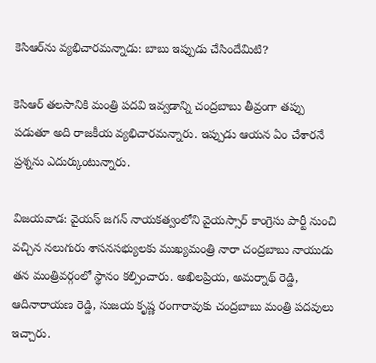కెసిఆర్‌ను వ్యభిచారమన్నాడు: బాబు ఇప్పుడు చేసిందేమిటి?

కెసిఆర్ తలసానికి మంత్రి పదవి ఇవ్వడాన్ని చంద్రబాబు తీవ్రంగా తప్పు పడుతూ అది రాజకీయ వ్యభిచారమన్నారు. ఇప్పుడు ఆయన ఏం చేశారనే ప్రశ్నను ఎదుర్కుంటున్నారు.

విజయవాడ: వైయస్ జగన్ నాయకత్వంలోని వైయస్సార్ కాంగ్రెసు పార్టీ నుంచి వచ్చిన నలుగురు శాసనసభ్యులకు ముఖ్యమంత్రి నారా చంద్రబాబు నాయుడు తన మంత్రివర్గంలో స్థానం కల్పించారు. అఖిలప్రియ, అమర్నాథ్ రెడ్డి, ఆదినారాయణ రెడ్డి, సుజయ కృష్ణ రంగారావుకు చంద్రబాబు మంత్రి పదవులు ఇచ్చారు.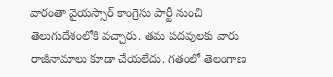వారంతా వైయస్సార్ కాంగ్రెసు పార్టీ నుంచి తెలుగుదేశంలోకి వచ్చారు. తమ పదవులకు వారు రాజీనామాలు కూడా చేయలేదు. గతంలో తెలంగాణ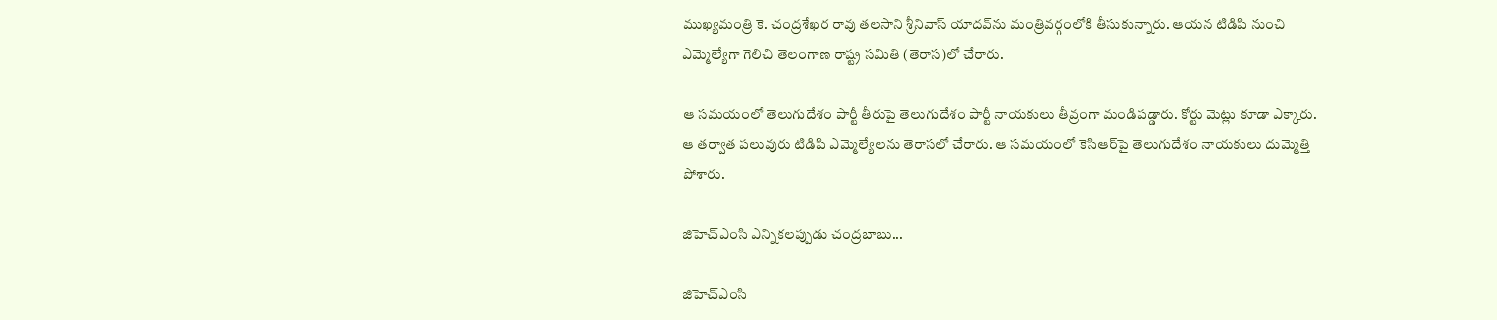ముఖ్యమంత్రి కె. చంద్రశేఖర రావు తలసాని శ్రీనివాస్ యాదవ్‌ను మంత్రివర్గంలోకి తీసుకున్నారు. ఆయన టిడిపి నుంచి ఎమ్మెల్యేగా గెలిచి తెలంగాణ రాష్ట్ర సమితి (తెరాస)లో చేరారు.

ఆ సమయంలో తెలుగుదేశం పార్టీ తీరుపై తెలుగుదేశం పార్టీ నాయకులు తీవ్రంగా మండిపడ్డారు. కోర్టు మెట్లు కూడా ఎక్కారు. ఆ తర్వాత పలువురు టిడిపి ఎమ్మెల్యేలను తెరాసలో చేరారు. ఆ సమయంలో కెసిఆర్‌పై తెలుగుదేశం నాయకులు దుమ్మెత్తి పోశారు.

జిహెచ్ఎంసి ఎన్నికలప్పుడు చంద్రబాబు...

జిహెచ్ఎంసి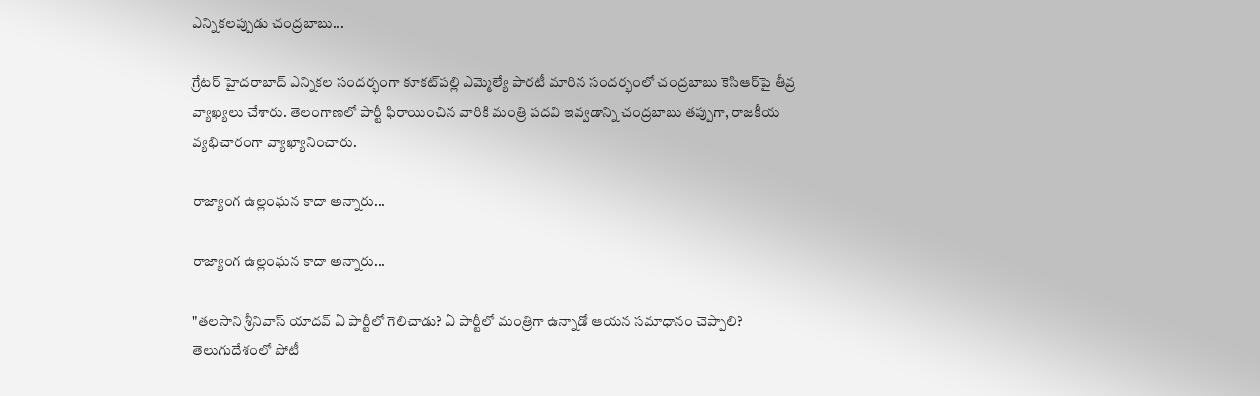ఎన్నికలప్పుడు చంద్రబాబు...

గ్రేటర్ హైదరాబాద్ ఎన్నికల సందర్భంగా కూకట్‌పల్లి ఎమ్మెల్యే పారటీ మారిన సందర్భంలో చంద్రబాబు కెసిఆర్‌పై తీవ్ర వ్యాఖ్యలు చేశారు. తెలంగాణలో పార్టీ ఫిరాయించిన వారికి మంత్రి పదవి ఇవ్వడాన్ని చంద్రబాబు తప్పుగా, రాజకీయ వ్యభిచారంగా వ్యాఖ్యానించారు.

రాజ్యాంగ ఉల్లంఘన కాదా అన్నారు...

రాజ్యాంగ ఉల్లంఘన కాదా అన్నారు...

"తలసాని శ్రీనివాస్ యాదవ్ ఏ పార్టీలో గెలిచాడు? ఏ పార్టీలో మంత్రిగా ఉన్నాడో ఆయన సమాధానం చెప్పాలి? తెలుగుదేశంలో పోటీ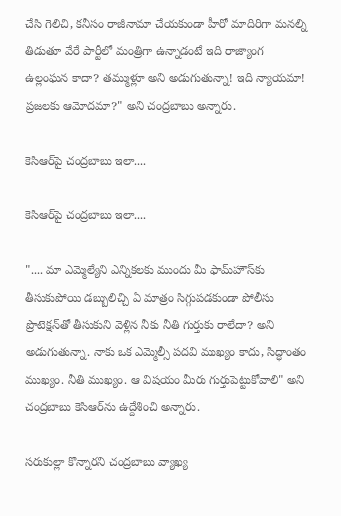చేసి గెలిచి, కనీసం రాజీనామా చేయకుండా హీరో మాదిరిగా మనల్ని తిడుతూ వేరే పార్టీలో మంత్రిగా ఉన్నాడంటే ఇది రాజ్యాంగ ఉల్లంఘన కాదా? తమ్ముళ్లూ అని అడుగుతున్నా! ఇది న్యాయమా! ప్రజలకు ఆమోదమా?" అని చంద్రబాబు అన్నారు.

కెసిఆర్‌పై చంద్రబాబు ఇలా....

కెసిఆర్‌పై చంద్రబాబు ఇలా....

".... మా ఎమ్మెల్యేని ఎన్నికలకు ముందు మీ ఫామ్‌హౌస్‌కు తీసుకుపోయి డబ్బులిచ్చి ఏ మాత్రం సిగ్గుపడకుండా పోలీసు ప్రొటెక్షన్‌తో తీసుకుని వెళ్లిన నీకు నీతి గుర్తుకు రాలేదా? అని అడుగుతున్నా. నాకు ఒక ఎమ్మెల్సీ పదవి ముఖ్యం కాదు, సిద్ధాంతం ముఖ్యం. నీతి ముఖ్యం. ఆ విషయం మీరు గుర్తుపెట్టుకోవాలి" అని చంద్రబాబు కెసిఆర్‌ను ఉద్దేశించి అన్నారు.

సరుకుల్లా కొన్నారని చంద్రబాబు వ్యాఖ్య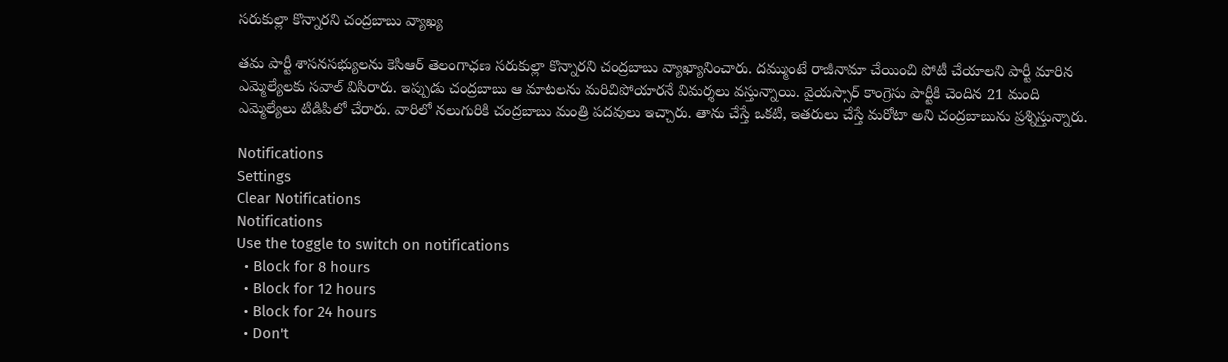సరుకుల్లా కొన్నారని చంద్రబాబు వ్యాఖ్య

తమ పార్టీ శాసనసభ్యులను కెసిఆర్ తెలంగాఛణ సరుకుల్లా కొన్నారని చంద్రబాబు వ్యాఖ్యానించారు. దమ్ముంటే రాజీనామా చేయించి పోటీ చేయాలని పార్టీ మారిన ఎమ్మెల్యేలకు సవాల్ విసిరారు. ఇప్పుడు చంద్రబాబు ఆ మాటలను మరిచిపోయారనే విమర్శలు వస్తున్నాయి. వైయస్సార్ కాంగ్రెసు పార్టీకి చెందిన 21 మంది ఎమ్మెల్యేలు టిడిపిలో చేరారు. వారిలో నలుగురికి చంద్రబాబు మంత్రి పదవులు ఇచ్చారు. తాను చేస్తే ఒకటి, ఇతరులు చేస్తే మరోటా అని చంద్రబాబును ప్రశ్నిస్తున్నారు.

Notifications
Settings
Clear Notifications
Notifications
Use the toggle to switch on notifications
  • Block for 8 hours
  • Block for 12 hours
  • Block for 24 hours
  • Don't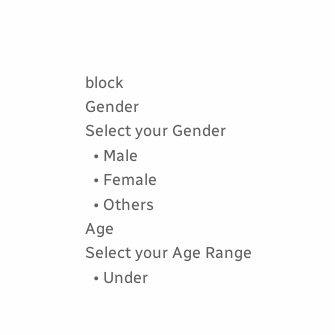block
Gender
Select your Gender
  • Male
  • Female
  • Others
Age
Select your Age Range
  • Under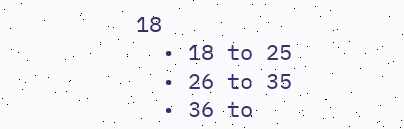18
  • 18 to 25
  • 26 to 35
  • 36 to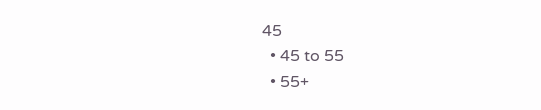45
  • 45 to 55
  • 55+